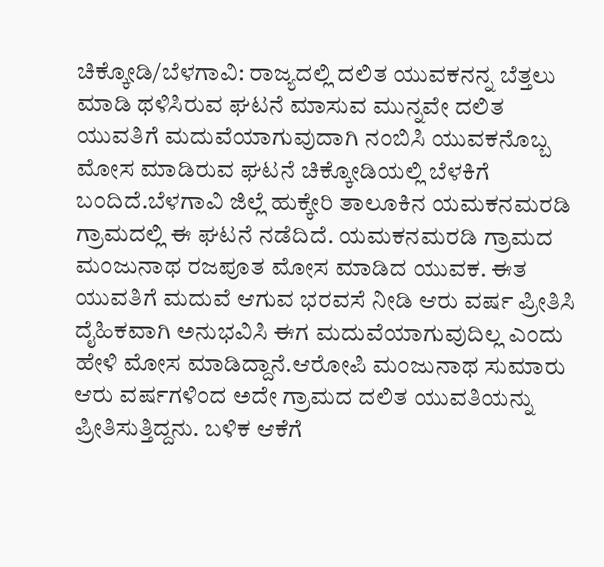ಚಿಕ್ಕೋಡಿ/ಬೆಳಗಾವಿ: ರಾಜ್ಯದಲ್ಲಿ ದಲಿತ ಯುವಕನನ್ನ ಬೆತ್ತಲು ಮಾಡಿ ಥಳಿಸಿರುವ ಘಟನೆ ಮಾಸುವ ಮುನ್ನವೇ ದಲಿತ ಯುವತಿಗೆ ಮದುವೆಯಾಗುವುದಾಗಿ ನಂಬಿಸಿ ಯುವಕನೊಬ್ಬ ಮೋಸ ಮಾಡಿರುವ ಘಟನೆ ಚಿಕ್ಕೋಡಿಯಲ್ಲಿ ಬೆಳಕಿಗೆ ಬಂದಿದೆ.ಬೆಳಗಾವಿ ಜಿಲ್ಲೆ ಹುಕ್ಕೇರಿ ತಾಲೂಕಿನ ಯಮಕನಮರಡಿ ಗ್ರಾಮದಲ್ಲಿ ಈ ಘಟನೆ ನಡೆದಿದೆ. ಯಮಕನಮರಡಿ ಗ್ರಾಮದ ಮಂಜುನಾಥ ರಜಪೂತ ಮೋಸ ಮಾಡಿದ ಯುವಕ. ಈತ ಯುವತಿಗೆ ಮದುವೆ ಆಗುವ ಭರವಸೆ ನೀಡಿ ಆರು ವರ್ಷ ಪ್ರೀತಿಸಿ ದೈಹಿಕವಾಗಿ ಅನುಭವಿಸಿ ಈಗ ಮದುವೆಯಾಗುವುದಿಲ್ಲ ಎಂದು ಹೇಳಿ ಮೋಸ ಮಾಡಿದ್ದಾನೆ.ಆರೋಪಿ ಮಂಜುನಾಥ ಸುಮಾರು ಆರು ವರ್ಷಗಳಿಂದ ಅದೇ ಗ್ರಾಮದ ದಲಿತ ಯುವತಿಯನ್ನು ಪ್ರೀತಿಸುತ್ತಿದ್ದನು. ಬಳಿಕ ಆಕೆಗೆ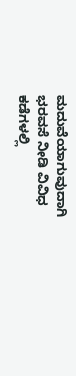ಮದುವೆಯಾಗುವುದಾಗಿ ಭರವಸೆ ನೀಡಿ ವಿವಿಧ ಕಡೆಗಳಲ್ಲಿ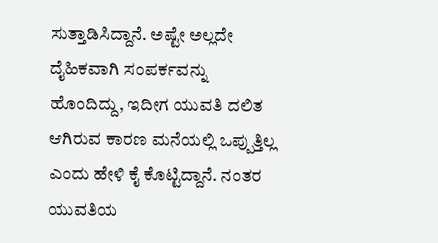ಸುತ್ತಾಡಿಸಿದ್ದಾನೆ. ಅಷ್ಟೇ ಅಲ್ಲದೇ ದೈಹಿಕವಾಗಿ ಸಂಪರ್ಕವನ್ನು ಹೊಂದಿದ್ದು, ಇದೀಗ ಯುವತಿ ದಲಿತ ಆಗಿರುವ ಕಾರಣ ಮನೆಯಲ್ಲಿ ಒಪ್ಪುತ್ತಿಲ್ಲ ಎಂದು ಹೇಳಿ ಕೈ ಕೊಟ್ಟಿದ್ದಾನೆ. ನಂತರ ಯುವತಿಯ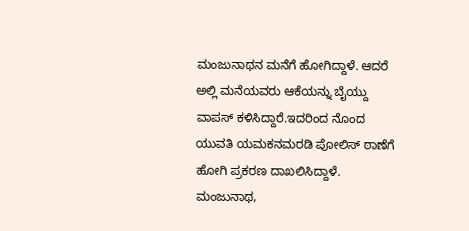ಮಂಜುನಾಥನ ಮನೆಗೆ ಹೋಗಿದ್ದಾಳೆ. ಆದರೆ ಅಲ್ಲಿ ಮನೆಯವರು ಆಕೆಯನ್ನು ಬೈಯ್ದು ವಾಪಸ್ ಕಳಿಸಿದ್ದಾರೆ.ಇದರಿಂದ ನೊಂದ ಯುವತಿ ಯಮಕನಮರಡಿ ಪೋಲಿಸ್ ಠಾಣೆಗೆ ಹೋಗಿ ಪ್ರಕರಣ ದಾಖಲಿಸಿದ್ದಾಳೆ. ಮಂಜುನಾಥ,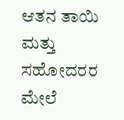ಆತನ ತಾಯಿ ಮತ್ತು ಸಹೋದರರ ಮೇಲೆ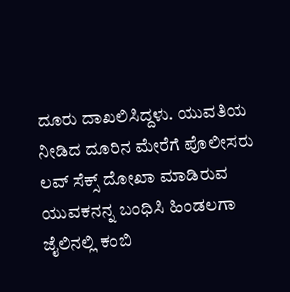ದೂರು ದಾಖಲಿಸಿದ್ದಳು. ಯುವತಿಯ ನೀಡಿದ ದೂರಿನ ಮೇರೆಗೆ ಪೊಲೀಸರು ಲವ್ ಸೆಕ್ಸ್ ದೋಖಾ ಮಾಡಿರುವ ಯುವಕನನ್ನ ಬಂಧಿಸಿ ಹಿಂಡಲಗಾ ಜೈಲಿನಲ್ಲಿ ಕಂಬಿ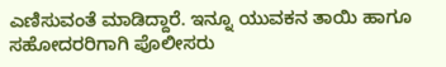ಎಣಿಸುವಂತೆ ಮಾಡಿದ್ದಾರೆ. ಇನ್ನೂ ಯುವಕನ ತಾಯಿ ಹಾಗೂ ಸಹೋದರರಿಗಾಗಿ ಪೊಲೀಸರು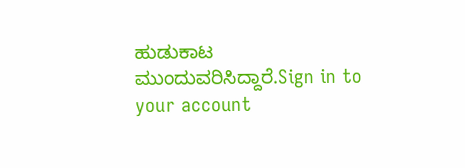ಹುಡುಕಾಟ ಮುಂದುವರಿಸಿದ್ದಾರೆ.Sign in to your account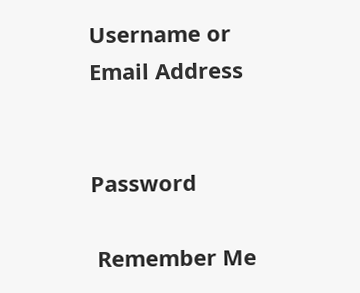Username or Email Address


Password

 Remember Me